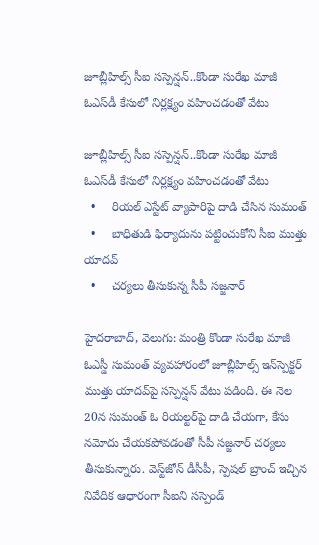జూబ్లీహిల్స్ సీఐ సస్పెన్షన్..కొండా సురేఖ మాజీ ఓఎస్‌‌డీ కేసులో నిర్లక్ష్యం వహించడంతో వేటు

జూబ్లీహిల్స్ సీఐ సస్పెన్షన్..కొండా సురేఖ మాజీ ఓఎస్‌‌డీ కేసులో నిర్లక్ష్యం వహించడంతో వేటు
  •     రియల్ ఎస్టేట్ వ్యాపారిపై దాడి చేసిన సుమంత్
  •     బాధితుడి ఫిర్యాదును పట్టించుకోని సీఐ ముత్తు యాదవ్‌‌
  •     చర్యలు తీసుకున్న సీపీ సజ్జనార్‌‌‌‌

హైదరాబాద్‌‌, వెలుగు: మంత్రి కొండా సురేఖ మాజీ ఓఎస్డీ సుమంత్‌‌ వ్యవహారంలో జూబ్లీహిల్స్‌‌ ఇన్‌‌స్పెక్టర్‌‌ ముత్తు యాదవ్‌‌పై సస్పెన్షన్‌‌ వేటు పడింది. ఈ నెల 20న సుమంత్ ఓ రియల్టర్‌‌‌‌పై దాడి చేయగా, కేసు నమోదు చేయకపోవడంతో సీపీ సజ్జనార్‌‌ చర్యలు తీసుకున్నారు. వెస్ట్‌‌జోన్‌‌ డీసీపీ, స్పెషల్‌‌ బ్రాంచ్‌‌ ఇచ్చిన నివేదిక ఆధారంగా సీఐని సస్పెండ్‌‌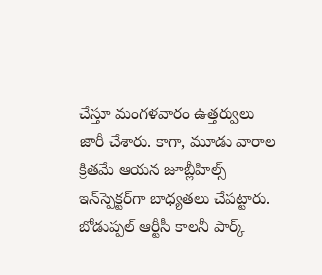చేస్తూ మంగళవారం ఉత్తర్వులు జారీ చేశారు. కాగా, మూడు వారాల క్రితమే ఆయన జూబ్లీహిల్స్‌‌ ఇన్‌‌స్పెక్టర్‌‌గా బాధ్యతలు చేపట్టారు. బోడుప్పల్‌‌ ఆర్టీసీ కాలనీ పార్క్‌‌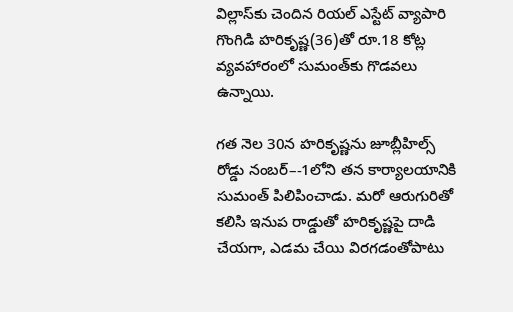విల్లాస్‌‌కు చెందిన రియల్‌‌ ఎస్టేట్‌‌ వ్యాపారి గొంగిడి హరికృష్ణ(36)తో రూ.18 కోట్ల వ్యవహారంలో సుమంత్‌‌కు గొడవలు ఉన్నాయి.

గత నెల 30న హరికృష్ణను జూబ్లీహిల్స్‌‌ రోడ్డు నంబర్‌‌–-1లోని తన కార్యాలయానికి సుమంత్ పిలిపించాడు. మరో ఆరుగురితో కలిసి ఇనుప రాడ్డుతో హరికృష్ణపై దాడి చేయగా, ఎడమ చేయి విరగడంతోపాటు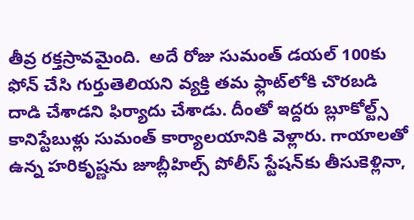తీవ్ర రక్తస్రావమైంది.  అదే రోజు సుమంత్‌‌ డయల్‌‌ 100కు ఫోన్‌‌ చేసి గుర్తుతెలియని వ్యక్తి తమ ఫ్లాట్‌‌లోకి చొరబడి దాడి చేశాడని ఫిర్యాదు చేశాడు. దీంతో ఇద్దరు బ్లూకోల్ట్స్‌‌ కానిస్టేబుళ్లు సుమంత్‌‌ కార్యాలయానికి వెళ్లారు. గాయాలతో ఉన్న హరికృష్ణను జూబ్లీహిల్స్‌‌ పోలీస్‌‌ స్టేషన్‌‌కు తీసుకెళ్లినా,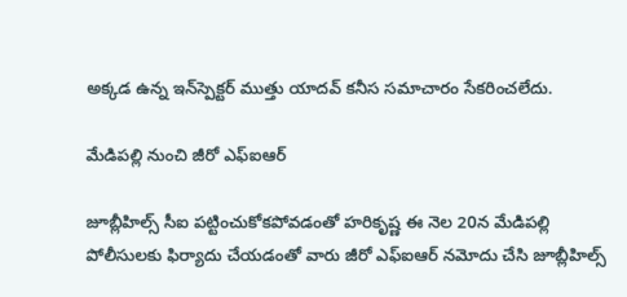అక్కడ ఉన్న ఇన్‌‌స్పెక్టర్‌‌ ముత్తు యాదవ్‌‌ కనీస సమాచారం సేకరించలేదు.

మేడిపల్లి నుంచి జీరో ఎఫ్‌‌ఐఆర్‌‌

జూబ్లీహిల్స్ సీఐ పట్టించుకోకపోవడంతో హరికృష్ణ ఈ నెల 20న మేడిపల్లి పోలీసులకు ఫిర్యాదు చేయడంతో వారు జీరో ఎఫ్‌‌ఐఆర్‌‌ నమోదు చేసి జూబ్లీహిల్స్‌‌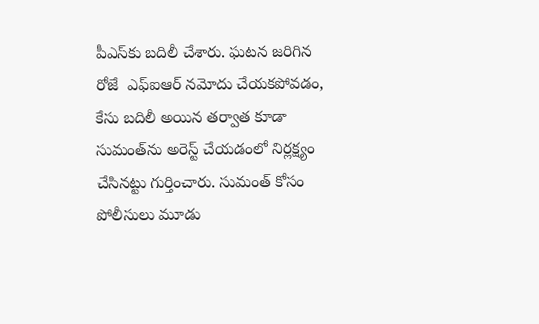పీఎస్‌‌కు బదిలీ చేశారు. ఘటన జరిగిన రోజే  ఎఫ్‌‌ఐఆర్‌‌ నమోదు చేయకపోవడం, కేసు బదిలీ అయిన తర్వాత కూడా సుమంత్‌‌ను అరెస్ట్‌‌ చేయడంలో నిర్లక్ష్యం చేసినట్టు గుర్తించారు. సుమంత్‌‌ కోసం పోలీసులు మూడు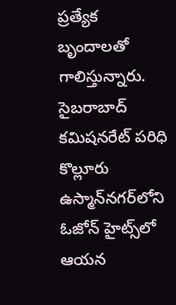ప్రత్యేక బృందాలతో గాలిస్తున్నారు. సైబరాబాద్‌‌ కమిషనరేట్‌‌ పరిధి కొల్లూరు ఉస్మాన్‌‌నగర్‌‌లోని ఓజోన్‌‌ హైట్స్‌‌లో ఆయన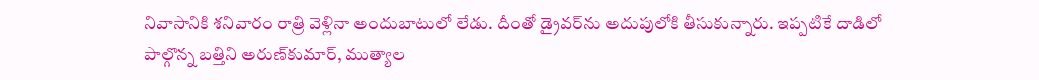నివాసానికి శనివారం రాత్రి వెళ్లినా అందుబాటులో లేడు. దీంతో డ్రైవర్‌‌ను అదుపులోకి తీసుకున్నారు. ఇప్పటికే దాడిలో పాల్గొన్న బత్తిని అరుణ్‌‌కుమార్‌‌, ముత్యాల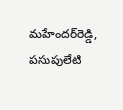మహేందర్‌‌రెడ్డి, పసుపులేటి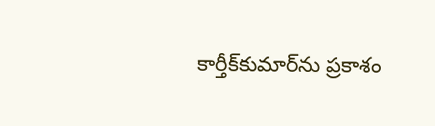కార్తీక్‌‌కుమార్‌‌ను ప్రకాశం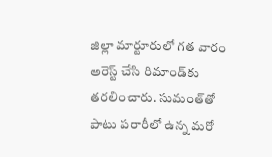జిల్లా మార్టూరులో గత వారం అరెస్ట్‌‌ చేసి రిమాండ్‌‌కు తరలించారు. సుమంత్‌‌తో పాటు పరారీలో ఉన్న మరో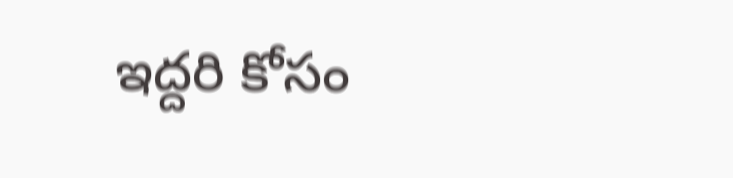ఇద్దరి కోసం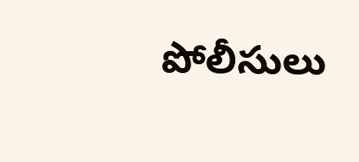పోలీసులు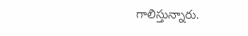గాలిస్తున్నారు.